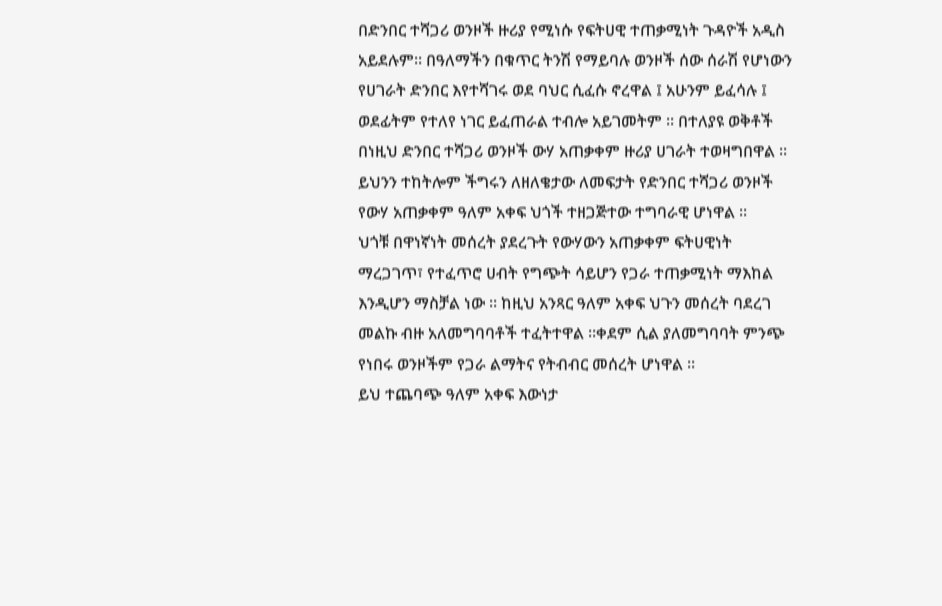በድንበር ተሻጋሪ ወንዞች ዙሪያ የሚነሱ የፍትሀዊ ተጠቃሚነት ጉዳዮች አዲስ አይደሉም። በዓለማችን በቁጥር ትንሽ የማይባሉ ወንዞች ሰው ሰራሽ የሆነውን የሀገራት ድንበር እየተሻገሩ ወደ ባህር ሲፈሱ ኖረዋል ፤ አሁንም ይፈሳሉ ፤ ወደፊትም የተለየ ነገር ይፈጠራል ተብሎ አይገመትም ። በተለያዩ ወቅቶች በነዚህ ድንበር ተሻጋሪ ወንዞች ውሃ አጠቃቀም ዙሪያ ሀገራት ተወዛግበዋል ። ይህንን ተከትሎም ችግሩን ለዘለቄታው ለመፍታት የድንበር ተሻጋሪ ወንዞች የውሃ አጠቃቀም ዓለም አቀፍ ህጎች ተዘጋጅተው ተግባራዊ ሆነዋል ።
ህጎቹ በዋነኛነት መሰረት ያደረጉት የውሃውን አጠቃቀም ፍትሀዊነት ማረጋገጥ፣ የተፈጥሮ ሀብት የግጭት ሳይሆን የጋራ ተጠቃሚነት ማእከል እንዲሆን ማስቻል ነው ። ከዚህ አንጻር ዓለም አቀፍ ህጉን መሰረት ባደረገ መልኩ ብዙ አለመግባባቶች ተፈትተዋል ።ቀደም ሲል ያለመግባባት ምንጭ የነበሩ ወንዞችም የጋራ ልማትና የትብብር መሰረት ሆነዋል ።
ይህ ተጨባጭ ዓለም አቀፍ እውነታ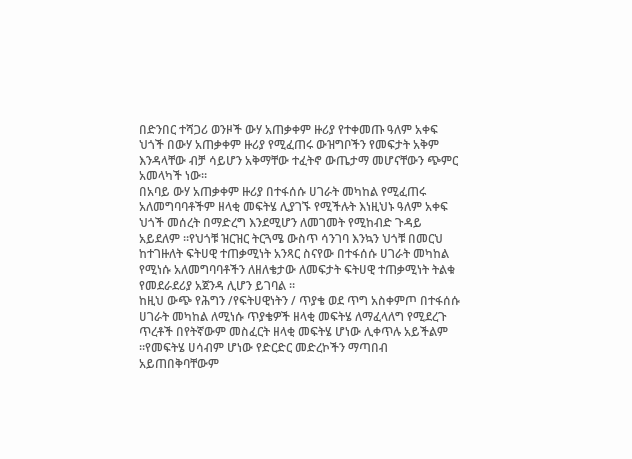በድንበር ተሻጋሪ ወንዞች ውሃ አጠቃቀም ዙሪያ የተቀመጡ ዓለም አቀፍ ህጎች በውሃ አጠቃቀም ዙሪያ የሚፈጠሩ ውዝግቦችን የመፍታት አቅም እንዳላቸው ብቻ ሳይሆን አቅማቸው ተፈትኖ ውጤታማ መሆናቸውን ጭምር አመላካች ነው።
በአባይ ውሃ አጠቃቀም ዙሪያ በተፋሰሱ ሀገራት መካከል የሚፈጠሩ አለመግባባቶችም ዘላቂ መፍትሄ ሊያገኙ የሚችሉት እነዚህኑ ዓለም አቀፍ ህጎች መሰረት በማድረግ እንደሚሆን ለመገመት የሚከብድ ጉዳይ አይደለም ።የህጎቹ ዝርዝር ትርጓሜ ውስጥ ሳንገባ እንኳን ህጎቹ በመርህ ከተገዙለት ፍትሀዊ ተጠቃሚነት አንጻር ስናየው በተፋሰሱ ሀገራት መካከል የሚነሱ አለመግባባቶችን ለዘለቄታው ለመፍታት ፍትሀዊ ተጠቃሚነት ትልቁ የመደራደሪያ አጀንዳ ሊሆን ይገባል ።
ከዚህ ውጭ የሕግን /የፍትሀዊነትን / ጥያቄ ወደ ጥግ አስቀምጦ በተፋሰሱ ሀገራት መካከል ለሚነሱ ጥያቄዎች ዘላቂ መፍትሄ ለማፈላለግ የሚደረጉ ጥረቶች በየትኛውም መስፈርት ዘላቂ መፍትሄ ሆነው ሊቀጥሉ አይችልም ።የመፍትሄ ሀሳብም ሆነው የድርድር መድረኮችን ማጣበብ አይጠበቅባቸውም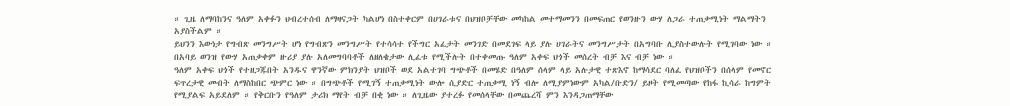። ጊዜ ለማባከንና ዓለም አቀፉን ህብረተሰብ ለማዛናጋት ካልሆነ በስተቀርም በሀገራቱና በህዝቦቻቸው መካከል መተማመንን በመፍጠር የወንዙን ውሃ ለጋራ ተጠቃሚነት ማልማትን አያስችልም ።
ይህንን እውነታ የግብጽ መንግሥት ሆነ የግብጽን መንግሥት የተሳሳተ የችግር አፈታት መንገድ በመደገፍ ላይ ያሉ ሀገራትና መንግሥታት በአግባቡ ሊያስተውሉት የሚገባው ነው ። በአባይ ወንዝ የውሃ አጠቃቀም ዙሪያ ያሉ አለመግባባቶች ለዘለቄታው ሊፈቱ የሚችሉት በተቀመጡ ዓለም አቀፍ ህጎች መሰረት ብቻ እና ብቻ ነው ።
ዓለም አቀፍ ህጎች የተዘጋጁበት አንዱና ዋንኛው ምክንያት ህዝቦች ወደ አልተገባ ግጭቶች በመሄድ በዓለም ሰላም ላይ አሉታዊ ተጽእኖ ከማሳደር ባለፈ የህዝቦችን በሰላም የመኖር ፍጥረታዊ መብት ለማስከበር ጭምር ነው ። በግጭቶች የሚገኝ ተጠቃሚነት ውሎ ሲያድር ተጠቃሚ ነኝ ብሎ ለሚያምነውም አካል/ቡድን/ ይዞት የሚመጣው የከፋ ኪሳራ ከግምት የሚያልፍ አይደለም ። የቅርቡን የዓለም ታሪክ ማየት ብቻ በቂ ነው ። ለጊዜው ያተረፉ የመሰላቸው በመጨረሻ ምን እንዳጋጠማቸው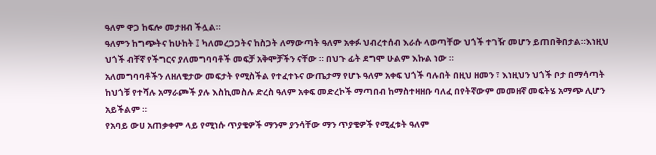ዓለም ዋጋ ከፍሎ መታዘብ ችሏል።
ዓለምን ከግጭትና ከሁከት ፤ ካለመረጋጋትና ከስጋት ለማውጣት ዓለም አቀፉ ህብረተሰብ እራሱ ላወጣቸው ህጎች ተገዥ መሆን ይጠበቅበታል።እነዚህ ህጎች ብቸኛ የችግርና ያለመግባባቶች መፍቻ አቅሞቻችን ናቸው ። በህጉ ፊት ደግሞ ሁልም እኩል ነው ።
አለመግባባቶችን ለዘለቄታው መፍታት የሚስችል የተፈተኑና ውጤታማ የሆኑ ዓለም አቀፍ ህጎች ባሉበት በዚህ ዘመን ፣ እነዚህን ህጎች ቦታ በማሳጣት ከህጎቹ የተሻሉ አማራጮች ያሉ እስኪመስሉ ድረስ ዓለም አቀፍ መድረኮች ማጣበብ ከማስተዛዘቡ ባለፈ በየትኛውም መመዘኛ መፍትሄ አማጭ ሊሆን አይችልም ።
የአባይ ውሀ አጠቃቀም ላይ የሚነሱ ጥያቄዎች ማንም ያንሳቸው ማን ጥያቄዎች የሚፈቱት ዓለም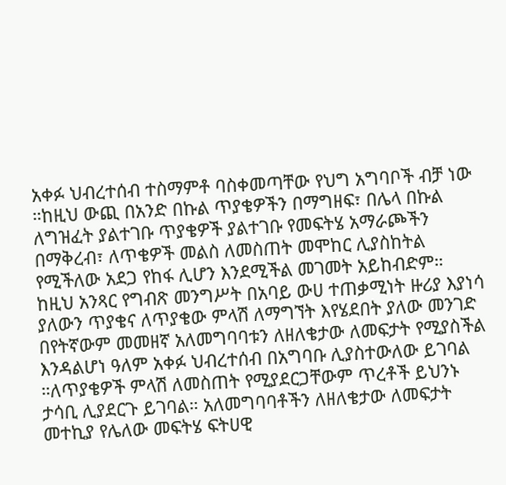አቀፉ ህብረተሰብ ተስማምቶ ባስቀመጣቸው የህግ አግባቦች ብቻ ነው ።ከዚህ ውጪ በአንድ በኩል ጥያቄዎችን በማግዘፍ፣ በሌላ በኩል ለግዝፈት ያልተገቡ ጥያቄዎች ያልተገቡ የመፍትሄ አማራጮችን በማቅረብ፣ ለጥቄዎች መልስ ለመስጠት መሞከር ሊያስከትል የሚችለው አደጋ የከፋ ሊሆን እንደሚችል መገመት አይከብድም።
ከዚህ አንጻር የግብጽ መንግሥት በአባይ ውሀ ተጠቃሚነት ዙሪያ እያነሳ ያለውን ጥያቄና ለጥያቄው ምላሽ ለማግኘት እየሄደበት ያለው መንገድ በየትኛውም መመዘኛ አለመግባባቱን ለዘለቄታው ለመፍታት የሚያስችል እንዳልሆነ ዓለም አቀፉ ህብረተሰብ በአግባቡ ሊያስተውለው ይገባል ።ለጥያቄዎች ምላሽ ለመስጠት የሚያደርጋቸውም ጥረቶች ይህንኑ ታሳቢ ሊያደርጉ ይገባል። አለመግባባቶችን ለዘለቄታው ለመፍታት መተኪያ የሌለው መፍትሄ ፍትሀዊ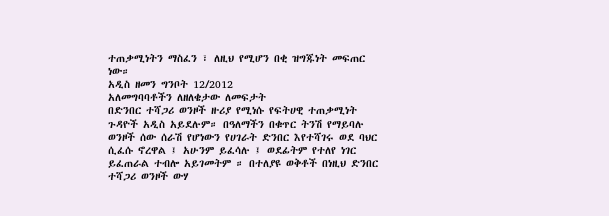ተጠቃሚነትን ማስፈን ፣ ለዚህ የሚሆን በቂ ዝግጁነት መፍጠር ነው።
አዲስ ዘመን ግንቦት 12/2012
አለመግባባቶችን ለዘለቄታው ለመፍታት
በድንበር ተሻጋሪ ወንዞች ዙሪያ የሚነሱ የፍትሀዊ ተጠቃሚነት ጉዳዮች አዲስ አይደሉም። በዓለማችን በቁጥር ትንሽ የማይባሉ ወንዞች ሰው ሰራሽ የሆነውን የሀገራት ድንበር እየተሻገሩ ወደ ባህር ሲፈሱ ኖረዋል ፤ አሁንም ይፈሳሉ ፤ ወደፊትም የተለየ ነገር ይፈጠራል ተብሎ አይገመትም ። በተለያዩ ወቅቶች በነዚህ ድንበር ተሻጋሪ ወንዞች ውሃ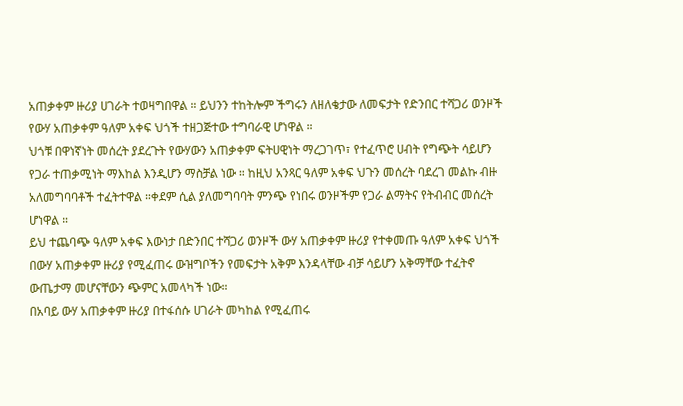አጠቃቀም ዙሪያ ሀገራት ተወዛግበዋል ። ይህንን ተከትሎም ችግሩን ለዘለቄታው ለመፍታት የድንበር ተሻጋሪ ወንዞች የውሃ አጠቃቀም ዓለም አቀፍ ህጎች ተዘጋጅተው ተግባራዊ ሆነዋል ።
ህጎቹ በዋነኛነት መሰረት ያደረጉት የውሃውን አጠቃቀም ፍትሀዊነት ማረጋገጥ፣ የተፈጥሮ ሀብት የግጭት ሳይሆን የጋራ ተጠቃሚነት ማእከል እንዲሆን ማስቻል ነው ። ከዚህ አንጻር ዓለም አቀፍ ህጉን መሰረት ባደረገ መልኩ ብዙ አለመግባባቶች ተፈትተዋል ።ቀደም ሲል ያለመግባባት ምንጭ የነበሩ ወንዞችም የጋራ ልማትና የትብብር መሰረት ሆነዋል ።
ይህ ተጨባጭ ዓለም አቀፍ እውነታ በድንበር ተሻጋሪ ወንዞች ውሃ አጠቃቀም ዙሪያ የተቀመጡ ዓለም አቀፍ ህጎች በውሃ አጠቃቀም ዙሪያ የሚፈጠሩ ውዝግቦችን የመፍታት አቅም እንዳላቸው ብቻ ሳይሆን አቅማቸው ተፈትኖ ውጤታማ መሆናቸውን ጭምር አመላካች ነው።
በአባይ ውሃ አጠቃቀም ዙሪያ በተፋሰሱ ሀገራት መካከል የሚፈጠሩ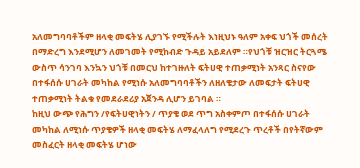አለመግባባቶችም ዘላቂ መፍትሄ ሊያገኙ የሚችሉት እነዚህኑ ዓለም አቀፍ ህጎች መሰረት በማድረግ እንደሚሆን ለመገመት የሚከብድ ጉዳይ አይደለም ።የህጎቹ ዝርዝር ትርጓሜ ውስጥ ሳንገባ እንኳን ህጎቹ በመርህ ከተገዙለት ፍትሀዊ ተጠቃሚነት አንጻር ስናየው በተፋሰሱ ሀገራት መካከል የሚነሱ አለመግባባቶችን ለዘለቄታው ለመፍታት ፍትሀዊ ተጠቃሚነት ትልቁ የመደራደሪያ አጀንዳ ሊሆን ይገባል ።
ከዚህ ውጭ የሕግን /የፍትሀዊነትን / ጥያቄ ወደ ጥግ አስቀምጦ በተፋሰሱ ሀገራት መካከል ለሚነሱ ጥያቄዎች ዘላቂ መፍትሄ ለማፈላለግ የሚደረጉ ጥረቶች በየትኛውም መስፈርት ዘላቂ መፍትሄ ሆነው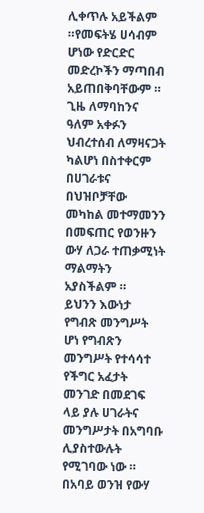ሊቀጥሉ አይችልም ።የመፍትሄ ሀሳብም ሆነው የድርድር መድረኮችን ማጣበብ አይጠበቅባቸውም ። ጊዜ ለማባከንና ዓለም አቀፉን ህብረተሰብ ለማዛናጋት ካልሆነ በስተቀርም በሀገራቱና በህዝቦቻቸው መካከል መተማመንን በመፍጠር የወንዙን ውሃ ለጋራ ተጠቃሚነት ማልማትን አያስችልም ።
ይህንን እውነታ የግብጽ መንግሥት ሆነ የግብጽን መንግሥት የተሳሳተ የችግር አፈታት መንገድ በመደገፍ ላይ ያሉ ሀገራትና መንግሥታት በአግባቡ ሊያስተውሉት የሚገባው ነው ። በአባይ ወንዝ የውሃ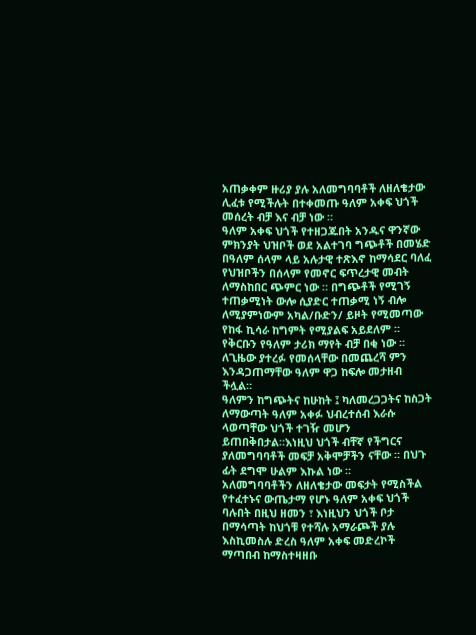አጠቃቀም ዙሪያ ያሉ አለመግባባቶች ለዘለቄታው ሊፈቱ የሚችሉት በተቀመጡ ዓለም አቀፍ ህጎች መሰረት ብቻ እና ብቻ ነው ።
ዓለም አቀፍ ህጎች የተዘጋጁበት አንዱና ዋንኛው ምክንያት ህዝቦች ወደ አልተገባ ግጭቶች በመሄድ በዓለም ሰላም ላይ አሉታዊ ተጽእኖ ከማሳደር ባለፈ የህዝቦችን በሰላም የመኖር ፍጥረታዊ መብት ለማስከበር ጭምር ነው ። በግጭቶች የሚገኝ ተጠቃሚነት ውሎ ሲያድር ተጠቃሚ ነኝ ብሎ ለሚያምነውም አካል/ቡድን/ ይዞት የሚመጣው የከፋ ኪሳራ ከግምት የሚያልፍ አይደለም ። የቅርቡን የዓለም ታሪክ ማየት ብቻ በቂ ነው ። ለጊዜው ያተረፉ የመሰላቸው በመጨረሻ ምን እንዳጋጠማቸው ዓለም ዋጋ ከፍሎ መታዘብ ችሏል።
ዓለምን ከግጭትና ከሁከት ፤ ካለመረጋጋትና ከስጋት ለማውጣት ዓለም አቀፉ ህብረተሰብ እራሱ ላወጣቸው ህጎች ተገዥ መሆን ይጠበቅበታል።እነዚህ ህጎች ብቸኛ የችግርና ያለመግባባቶች መፍቻ አቅሞቻችን ናቸው ። በህጉ ፊት ደግሞ ሁልም እኩል ነው ።
አለመግባባቶችን ለዘለቄታው መፍታት የሚስችል የተፈተኑና ውጤታማ የሆኑ ዓለም አቀፍ ህጎች ባሉበት በዚህ ዘመን ፣ እነዚህን ህጎች ቦታ በማሳጣት ከህጎቹ የተሻሉ አማራጮች ያሉ እስኪመስሉ ድረስ ዓለም አቀፍ መድረኮች ማጣበብ ከማስተዛዘቡ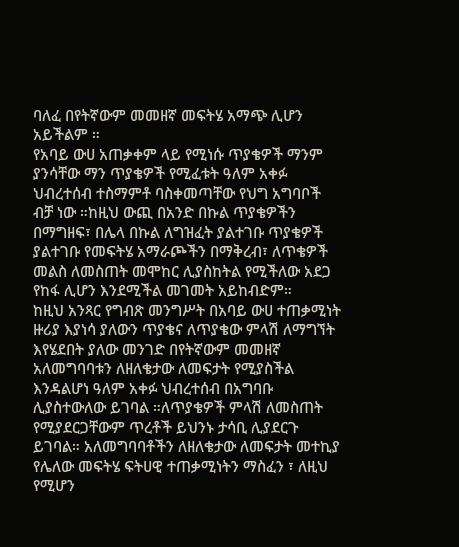ባለፈ በየትኛውም መመዘኛ መፍትሄ አማጭ ሊሆን አይችልም ።
የአባይ ውሀ አጠቃቀም ላይ የሚነሱ ጥያቄዎች ማንም ያንሳቸው ማን ጥያቄዎች የሚፈቱት ዓለም አቀፉ ህብረተሰብ ተስማምቶ ባስቀመጣቸው የህግ አግባቦች ብቻ ነው ።ከዚህ ውጪ በአንድ በኩል ጥያቄዎችን በማግዘፍ፣ በሌላ በኩል ለግዝፈት ያልተገቡ ጥያቄዎች ያልተገቡ የመፍትሄ አማራጮችን በማቅረብ፣ ለጥቄዎች መልስ ለመስጠት መሞከር ሊያስከትል የሚችለው አደጋ የከፋ ሊሆን እንደሚችል መገመት አይከብድም።
ከዚህ አንጻር የግብጽ መንግሥት በአባይ ውሀ ተጠቃሚነት ዙሪያ እያነሳ ያለውን ጥያቄና ለጥያቄው ምላሽ ለማግኘት እየሄደበት ያለው መንገድ በየትኛውም መመዘኛ አለመግባባቱን ለዘለቄታው ለመፍታት የሚያስችል እንዳልሆነ ዓለም አቀፉ ህብረተሰብ በአግባቡ ሊያስተውለው ይገባል ።ለጥያቄዎች ምላሽ ለመስጠት የሚያደርጋቸውም ጥረቶች ይህንኑ ታሳቢ ሊያደርጉ ይገባል። አለመግባባቶችን ለዘለቄታው ለመፍታት መተኪያ የሌለው መፍትሄ ፍትሀዊ ተጠቃሚነትን ማስፈን ፣ ለዚህ የሚሆን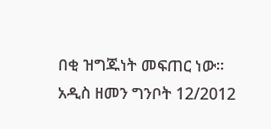በቂ ዝግጁነት መፍጠር ነው።
አዲስ ዘመን ግንቦት 12/2012